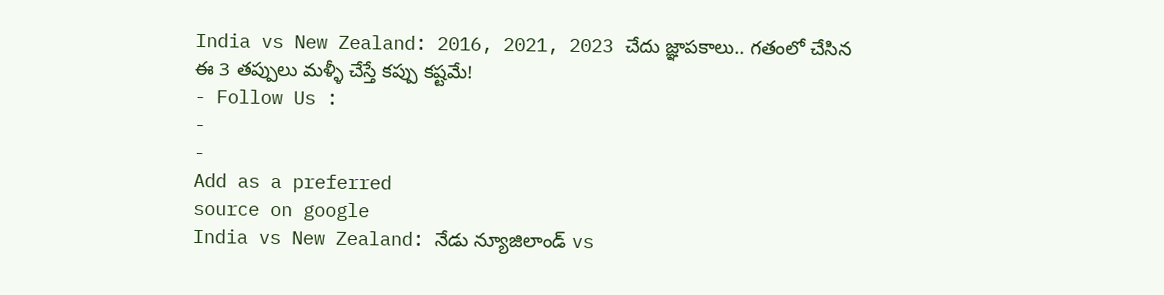India vs New Zealand: 2016, 2021, 2023 చేదు జ్ఞాపకాలు.. గతంలో చేసిన ఈ 3 తప్పులు మళ్ళీ చేస్తే కప్పు కష్టమే!
- Follow Us :
-
-
Add as a preferred
source on google
India vs New Zealand: నేడు న్యూజిలాండ్ vs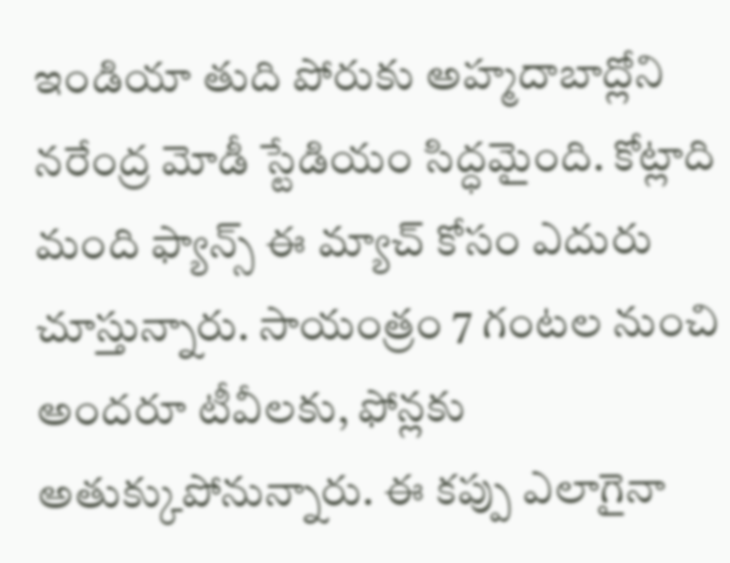ఇండియా తుది పోరుకు అహ్మదాబాద్లోని నరేంద్ర మోడీ స్టేడియం సిద్ధమైంది. కోట్లాది మంది ఫ్యాన్స్ ఈ మ్యాచ్ కోసం ఎదురు చూస్తున్నారు. సాయంత్రం 7 గంటల నుంచి అందరూ టీవీలకు, ఫోన్లకు అతుక్కుపోనున్నారు. ఈ కప్పు ఎలాగైనా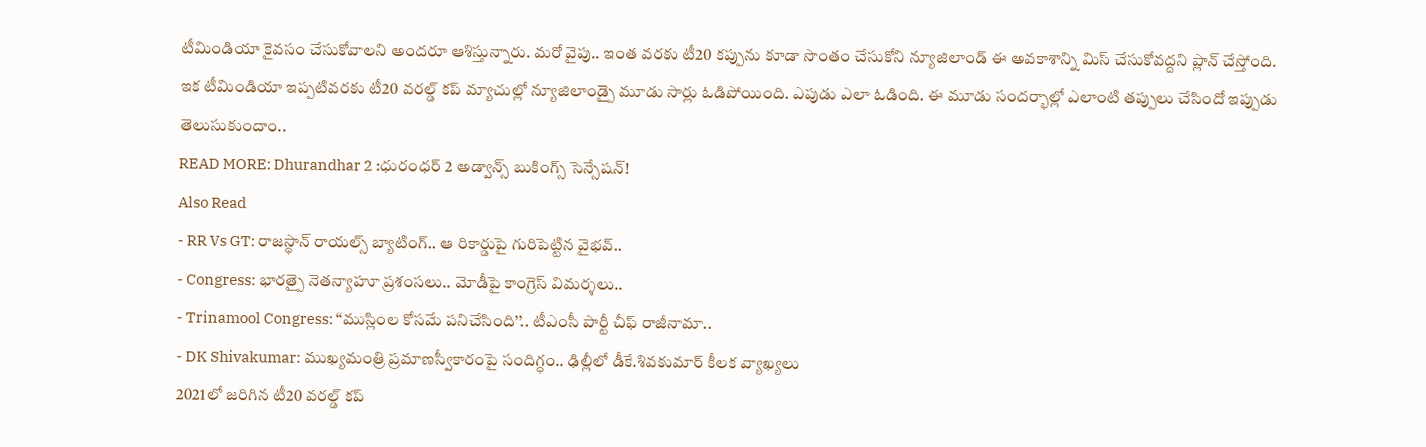టీమిండియా కైవసం చేసుకోవాలని అందరూ ఆశిస్తున్నారు. మరో వైపు.. ఇంత వరకు టీ20 కప్పును కూడా సొంతం చేసుకోని న్యూజిలాండ్ ఈ అవకాశాన్ని మిస్ చేసుకోవద్దని ప్లాన్ చేస్తోంది. ఇక టీమిండియా ఇప్పటివరకు టీ20 వరల్డ్ కప్ మ్యాచుల్లో న్యూజిలాండ్పై మూడు సార్లు ఓడిపోయింది. ఎపుడు ఎలా ఓడింది. ఈ మూడు సందర్భాల్లో ఎలాంటి తప్పులు చేసిందో ఇప్పుడు తెలుసుకుందాం..
READ MORE: Dhurandhar 2 :ధురంధర్ 2 అడ్వాన్స్ బుకింగ్స్ సెన్సేషన్!
Also Read
- RR Vs GT: రాజస్థాన్ రాయల్స్ బ్యాటింగ్.. ఆ రికార్డుపై గురిపెట్టిన వైభవ్..
- Congress: భారత్పై నెతన్యాహూ ప్రశంసలు.. మోడీపై కాంగ్రెస్ విమర్శలు..
- Trinamool Congress: ‘‘ముస్లింల కోసమే పనిచేసింది’’.. టీఎంసీ పార్టీ చీఫ్ రాజీనామా..
- DK Shivakumar: ముఖ్యమంత్రి ప్రమాణస్వీకారంపై సందిగ్ధం.. ఢిల్లీలో డీకే.శివకుమార్ కీలక వ్యాఖ్యలు
2021లో జరిగిన టీ20 వరల్డ్ కప్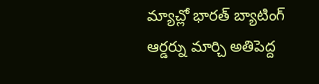మ్యాచ్లో భారత్ బ్యాటింగ్ ఆర్డర్ను మార్చి అతిపెద్ద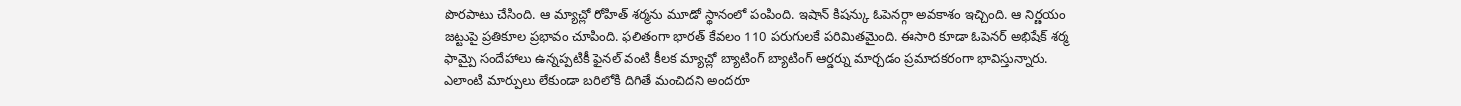పొరపాటు చేసింది. ఆ మ్యాచ్లో రోహిత్ శర్మను మూడో స్థానంలో పంపింది. ఇషాన్ కిషన్కు ఓపెనర్గా అవకాశం ఇచ్చింది. ఆ నిర్ణయం జట్టుపై ప్రతికూల ప్రభావం చూపింది. ఫలితంగా భారత్ కేవలం 110 పరుగులకే పరిమితమైంది. ఈసారి కూడా ఓపెనర్ అభిషేక్ శర్మ ఫామ్పై సందేహాలు ఉన్నప్పటికీ ఫైనల్ వంటి కీలక మ్యాచ్లో బ్యాటింగ్ బ్యాటింగ్ ఆర్డర్ను మార్చడం ప్రమాదకరంగా భావిస్తున్నారు. ఎలాంటి మార్పులు లేకుండా బరిలోకి దిగితే మంచిదని అందరూ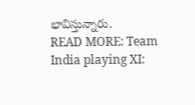భావిస్తున్నారు.
READ MORE: Team India playing XI: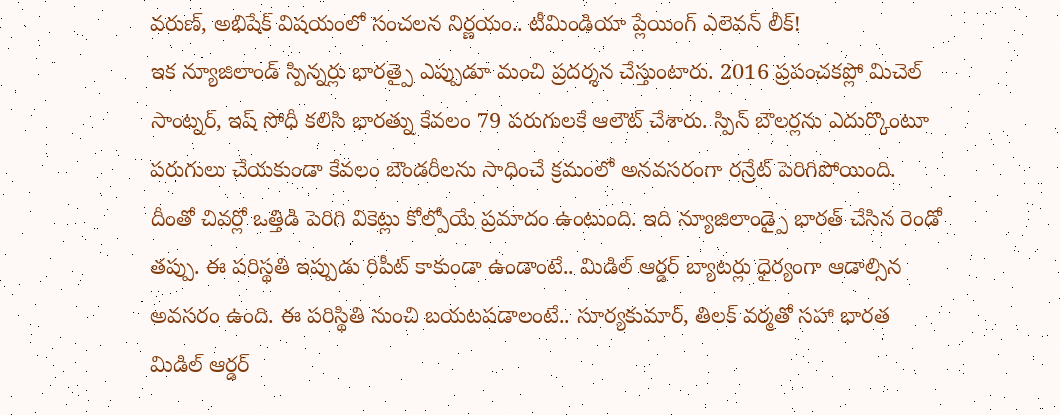వరుణ్, అభిషేక్ విషయంలో సంచలన నిర్ణయం.. టీమిండియా ప్లేయింగ్ ఎలెవన్ లీక్!
ఇక న్యూజిలాండ్ స్పిన్నర్లు భారత్పై ఎప్పుడూ మంచి ప్రదర్శన చేస్తుంటారు. 2016 ప్రపంచకప్లో మిచెల్ సాంట్నర్, ఇష్ సోధీ కలిసి భారత్ను కేవలం 79 పరుగులకే ఆలౌట్ చేశారు. స్పిన్ బౌలర్లను ఎదుర్కొంటూ పరుగులు చేయకుండా కేవలం బౌండరీలను సాధించే క్రమంలో అనవసరంగా రన్రేట్ పెరిగిపోయింది. దీంతో చివర్లో ఒత్తిడి పెరిగి వికెట్లు కోల్పోయే ప్రమాదం ఉంటుంది. ఇది న్యూజిలాండ్పై భారత్ చేసిన రెండో తప్పు. ఈ పరిస్థతి ఇప్పుడు రిపీట్ కాకుండా ఉండాంటే.. మిడిల్ ఆర్డర్ బ్యాటర్లు ధైర్యంగా ఆడాల్సిన అవసరం ఉంది. ఈ పరిస్థితి నుంచి బయటపడాలంటే.. సూర్యకుమార్, తిలక్ వర్మతో సహా భారత మిడిల్ ఆర్డర్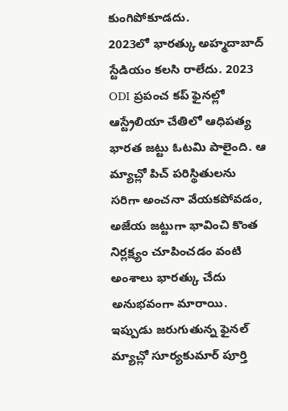కుంగిపోకూడదు.
2023లో భారత్కు అహ్మదాబాద్ స్టేడియం కలసి రాలేదు. 2023 ODI ప్రపంచ కప్ ఫైనల్లో ఆస్ట్రేలియా చేతిలో ఆధిపత్య భారత జట్టు ఓటమి పాలైంది. ఆ మ్యాచ్లో పిచ్ పరిస్థితులను సరిగా అంచనా వేయకపోవడం, అజేయ జట్టుగా భావించి కొంత నిర్లక్ష్యం చూపించడం వంటి అంశాలు భారత్కు చేదు అనుభవంగా మారాయి. ఇప్పుడు జరుగుతున్న ఫైనల్ మ్యాచ్లో సూర్యకుమార్ పూర్తి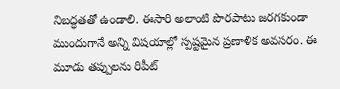నిబద్ధతతో ఉండాలి. ఈసారి అలాంటి పొరపాటు జరగకుండా ముందుగానే అన్ని విషయాల్లో స్పష్టమైన ప్రణాళిక అవసరం. ఈ మూడు తప్పులను రిపీట్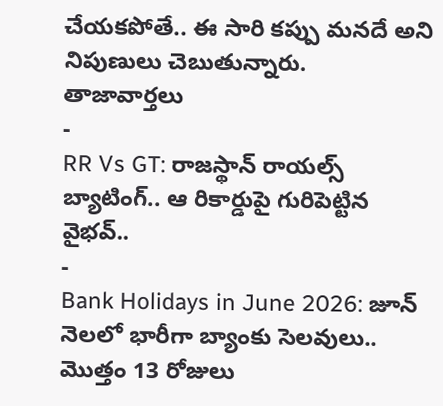చేయకపోతే.. ఈ సారి కప్పు మనదే అని నిపుణులు చెబుతున్నారు.
తాజావార్తలు
-
RR Vs GT: రాజస్థాన్ రాయల్స్ బ్యాటింగ్.. ఆ రికార్డుపై గురిపెట్టిన వైభవ్..
-
Bank Holidays in June 2026: జూన్ నెలలో భారీగా బ్యాంకు సెలవులు.. మొత్తం 13 రోజులు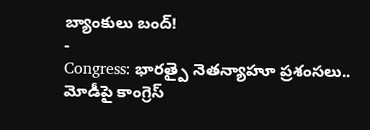బ్యాంకులు బంద్!
-
Congress: భారత్పై నెతన్యాహూ ప్రశంసలు.. మోడీపై కాంగ్రెస్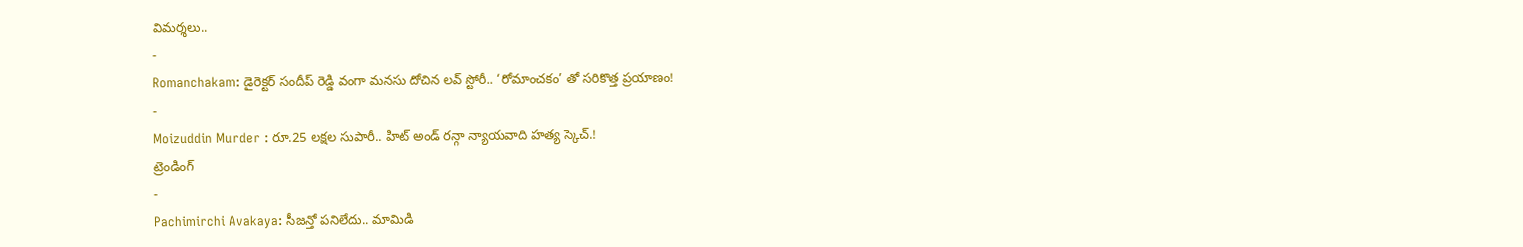విమర్శలు..
-
Romanchakam: డైరెక్టర్ సందీప్ రెడ్డి వంగా మనసు దోచిన లవ్ స్టోరీ.. ‘రోమాంచకం’ తో సరికొత్త ప్రయాణం!
-
Moizuddin Murder : రూ.25 లక్షల సుపారీ.. హిట్ అండ్ రన్గా న్యాయవాది హత్య స్కెచ్.!
ట్రెండింగ్
-
Pachimirchi Avakaya: సీజన్తో పనిలేదు.. మామిడి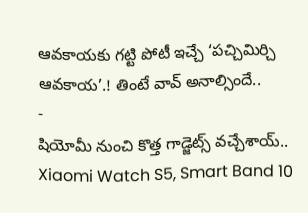ఆవకాయకు గట్టి పోటీ ఇచ్చే ‘పచ్చిమిర్చి ఆవకాయ’.! తింటే వావ్ అనాల్సిందే..
-
షియోమీ నుంచి కొత్త గాడ్జెట్స్ వచ్చేశాయ్.. Xiaomi Watch S5, Smart Band 10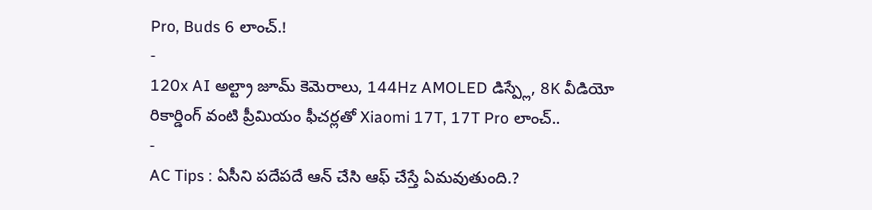Pro, Buds 6 లాంచ్.!
-
120x AI అల్ట్రా జూమ్ కెమెరాలు, 144Hz AMOLED డిస్ప్లే, 8K వీడియో రికార్డింగ్ వంటి ప్రీమియం ఫీచర్లతో Xiaomi 17T, 17T Pro లాంచ్..
-
AC Tips : ఏసీని పదేపదే ఆన్ చేసి ఆఫ్ చేస్తే ఏమవుతుంది.?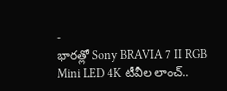-
భారత్లో Sony BRAVIA 7 II RGB Mini LED 4K టీవీల లాంచ్..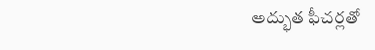అద్భుత ఫీచర్లతో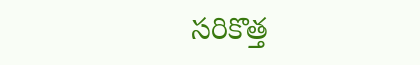సరికొత్త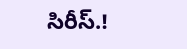సిరీస్.!